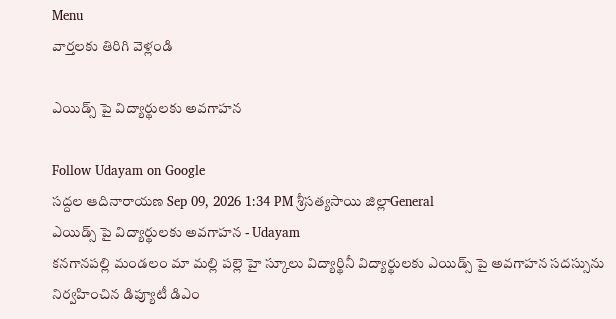Menu
వార్తలకు తిరిగి వెళ్లండి

ఎయిడ్స్ పై విద్యార్థులకు అవగాహన

Follow Udayam on Google
సద్దల ఆదినారాయణ Sep 09, 2026 1:34 PM శ్రీసత్యసాయి జిల్లాGeneral
ఎయిడ్స్ పై విద్యార్థులకు అవగాహన - Udayam
కనగానపల్లి మండలం మా మల్లి పల్లె హై స్కూలు విద్యార్థినీ విద్యార్థులకు ఎయిడ్స్ పై అవగాహన సదస్సును నిర్వహించిన డిప్యూటీ డిఎం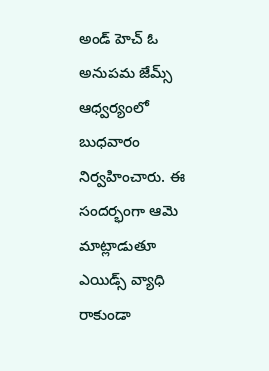అండ్ హెచ్ ఓ అనుపమ జేమ్స్ ఆధ్వర్యంలో బుధవారం నిర్వహించారు. ఈ సందర్భంగా ఆమె మాట్లాడుతూ ఎయిడ్స్ వ్యాధి రాకుండా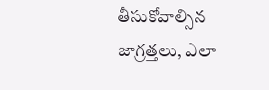తీసుకోవాల్సిన జాగ్రత్తలు, ఎలా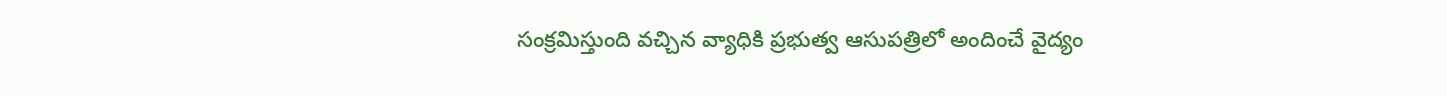సంక్రమిస్తుంది వచ్చిన వ్యాధికి ప్రభుత్వ ఆసుపత్రిలో అందించే వైద్యం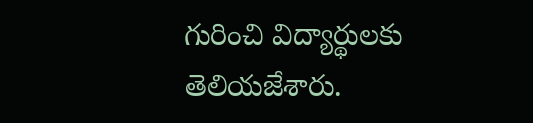గురించి విద్యార్థులకు తెలియజేశారు.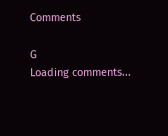Comments

G
Loading comments...